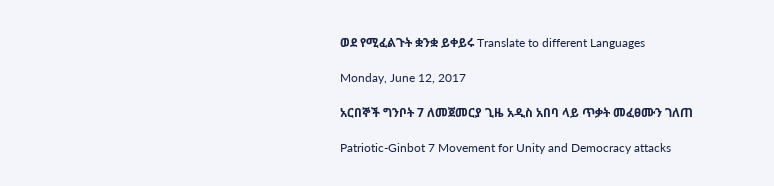ወደ የሚፈልጉት ቋንቋ ይቀይሩ Translate to different Languages

Monday, June 12, 2017

አርበኞች ግንቦት 7 ለመጀመርያ ጊዜ አዲስ አበባ ላይ ጥቃት መፈፀሙን ገለጠ

Patriotic-Ginbot 7 Movement for Unity and Democracy attacks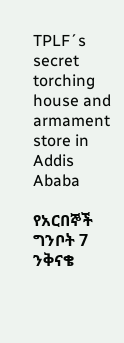TPLF´s secret torching house and armament store in Addis Ababa

የአርበኞች ግንቦት 7 ንቅናቄ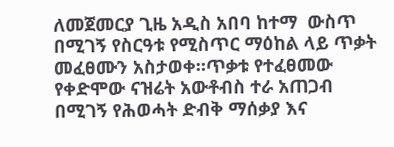ለመጀመርያ ጊዜ አዲስ አበባ ከተማ  ውስጥ በሚገኝ የስርዓቱ የሚስጥር ማዕከል ላይ ጥቃት መፈፀሙን አስታወቀ።ጥቃቱ የተፈፀመው የቀድሞው ናዝሬት አውቶብስ ተራ አጠጋብ በሚገኝ የሕወሓት ድብቅ ማሰቃያ እና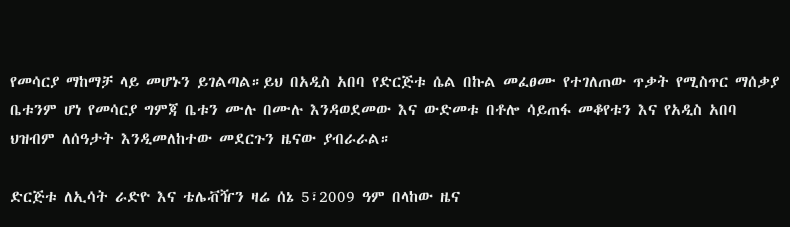የመሳርያ ማከማቻ ላይ መሆኑን ይገልጣል።ይህ በአዲስ አበባ የድርጅቱ ሴል በኩል መፈፀሙ የተገለጠው ጥቃት የሚስጥር ማሰቃያ ቤቱንም ሆነ የመሳርያ ግምጃ ቤቱን ሙሉ በሙሉ እንዳወደመው እና ውድመቱ በቶሎ ሳይጠፋ መቆየቱን እና የአዲስ አበባ ህዝብም ለሰዓታት እንዲመለከተው መደርጉን ዜናው ያብራራል።

ድርጅቱ ለኢሳት ራድዮ እና ቴሌቭዥን ዛሬ ሰኔ 5፣2009 ዓም በላከው ዜና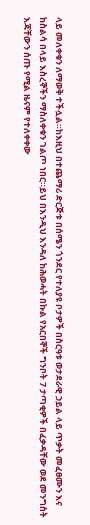ላይ መለቀቁን ለማወቅ ተችሏል።ከእዚህ በተጨማሪ ድርጅቱ በሰሜን ጎንደር የተለያዩ ቦታዎች በስርዓቱ ወታደራዊ ኃይል ላይ ጥቃት መፈፀሙን እና ከስልሳ በላይ እስረኞችን ማስለቀቁን ገልጦ ነበር።ይህ በእንዲህ እንዳለ ከሕወሓት በኩል የአርበኞች ግንቦት 7 ታጣቂዎች በፈቃዳቸው ወደ መንግስት እጃቸውን ሰጡ የሚል ዜናም የተለቀቀው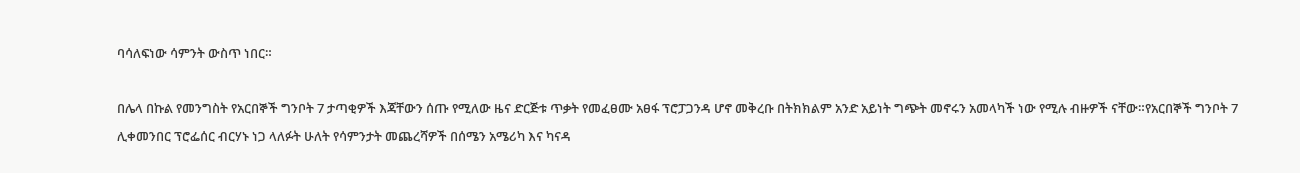ባሳለፍነው ሳምንት ውስጥ ነበር።

በሌላ በኩል የመንግስት የአርበኞች ግንቦት 7 ታጣቂዎች እጃቸውን ሰጡ የሚለው ዜና ድርጅቱ ጥቃት የመፈፀሙ አፀፋ ፕሮፓጋንዳ ሆኖ መቅረቡ በትክክልም አንድ አይነት ግጭት መኖሩን አመላካች ነው የሚሉ ብዙዎች ናቸው።የአርበኞች ግንቦት 7 ሊቀመንበር ፕሮፌሰር ብርሃኑ ነጋ ላለፉት ሁለት የሳምንታት መጨረሻዎች በሰሜን አሜሪካ እና ካናዳ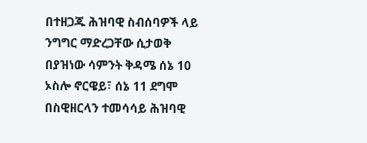በተዘጋጁ ሕዝባዊ ስብሰባዎች ላይ ንግግር ማድረጋቸው ሲታወቅ በያዝነው ሳምንት ቅዳሜ ሰኔ 10 ኦስሎ ኖርዌይ፣ ሰኔ 11 ደግሞ በስዊዘርላን ተመሳሳይ ሕዝባዊ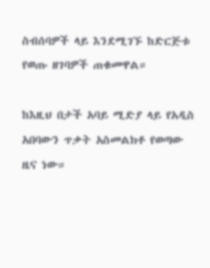ስብሰባዎች ላይ እንደሚገኙ ከድርጅቱ የወጡ ዘገባዎች ጠቁመዋል።

ከእዚህ በታች አባይ ሚድያ ላይ የአዲስ አበባውን ጥቃት አስመልክቶ የወጣው ዜና ነው።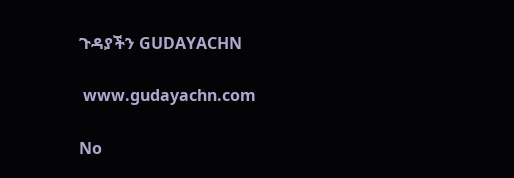ጉዳያችን GUDAYACHN

 www.gudayachn.com

No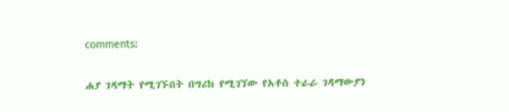comments:

ሐያ ገዳማት የሚገኙበት በግሪክ የሚገኘው የአቶስ ተራራ ገዳማውያን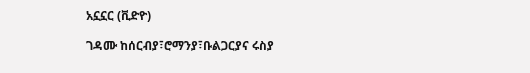አኗኗር (ቪድዮ)

ገዳሙ ከሰርብያ፣ሮማንያ፣ቡልጋርያና ሩስያ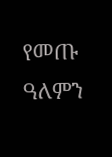የመጡ ዓለምን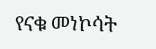የናቁ መነኮሳት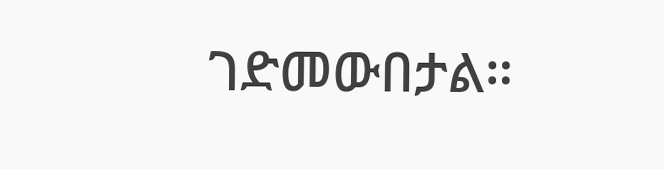ገድመውበታል።